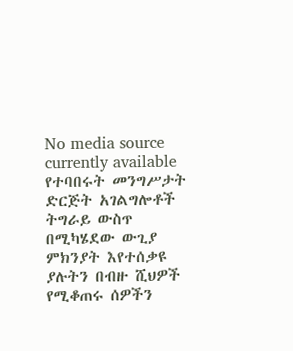No media source currently available
የተባበሩት መንግሥታት ድርጅት አገልግሎቶች ትግራይ ውስጥ በሚካሄደው ውጊያ ምክንያት እየተሰቃዩ ያሉትን በብዙ ሺህዎች የሚቆጠሩ ሰዎችን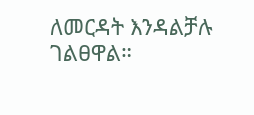ለመርዳት እንዳልቻሉ ገልፀዋል።